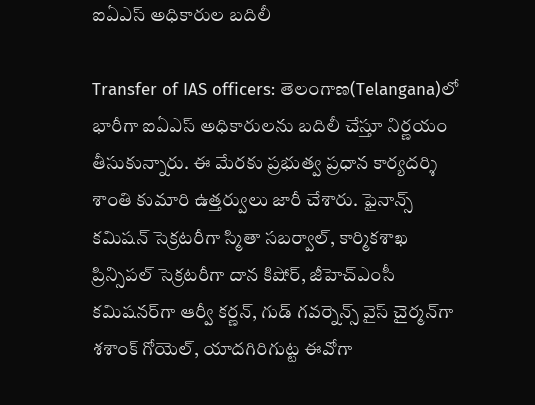ఐఏఎస్ అధికారుల బదిలీ

Transfer of IAS officers: తెలంగాణ(Telangana)లో భారీగా ఐఏఎస్ అధికారులను బదిలీ చేస్తూ నిర్ణ‌యం తీసుకున్నారు. ఈ మేరకు ప్రభుత్వ ప్రధాన కార్యదర్శి శాంతి కుమారి ఉత్తర్వులు జారీ చేశారు. ఫైనాన్స్ కమిషన్ సెక్రటరీగా స్మితా సబర్వాల్, కార్మికశాఖ ప్రిన్సిపల్ సెక్రటరీగా దాన కిషోర్, జీహెచ్‌ఎంసీ కమిషనర్‌గా ఆర్వీ కర్ణన్, గుడ్ గవర్నెన్స్ వైస్ చైర్మన్‌గా శశాంక్ గోయెల్, యాదగిరిగుట్ట ఈవోగా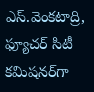ఎస్.వెంకటాద్రి, ఫ్యూచర్ సిటీ కమిషనర్‌గా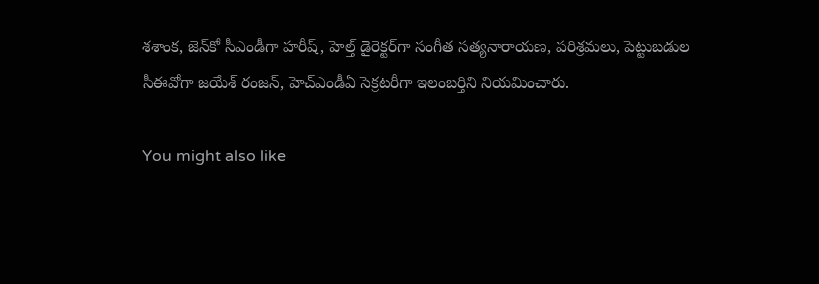శశాంక, జెన్‌కో సీఎండీగా హరీష్, హెల్త్ డైరెక్టర్‌గా సంగీత సత్యనారాయణ, పరిశ్రమలు, పెట్టుబడుల సీఈవోగా జయేశ్ రంజన్, హెచ్‌ఎండీఏ సెక్రటరీగా ఇలంబర్తిని నియమించారు.

You might also like